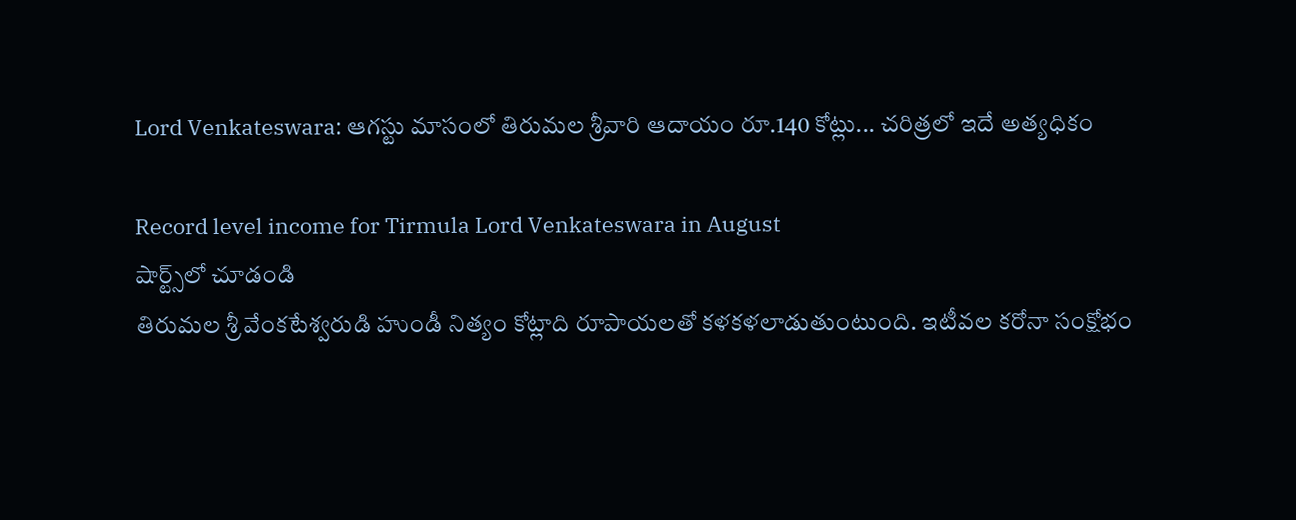Lord Venkateswara: ఆగస్టు మాసంలో తిరుమల శ్రీవారి ఆదాయం రూ.140 కోట్లు... చరిత్రలో ఇదే అత్యధికం

Record level income for Tirmula Lord Venkateswara in August
షార్ట్స్‌లో చూడండి
తిరుమల శ్రీ వేంకటేశ్వరుడి హుండీ నిత్యం కోట్లాది రూపాయలతో కళకళలాడుతుంటుంది. ఇటీవల కరోనా సంక్షోభం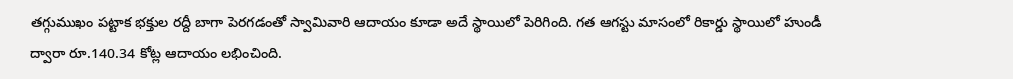తగ్గుముఖం పట్టాక భక్తుల రద్దీ బాగా పెరగడంతో స్వామివారి ఆదాయం కూడా అదే స్థాయిలో పెరిగింది. గత ఆగస్టు మాసంలో రికార్డు స్థాయిలో హుండీ ద్వారా రూ.140.34 కోట్ల ఆదాయం లభించింది.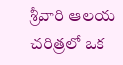శ్రీవారి ఆలయ చరిత్రలో ఒక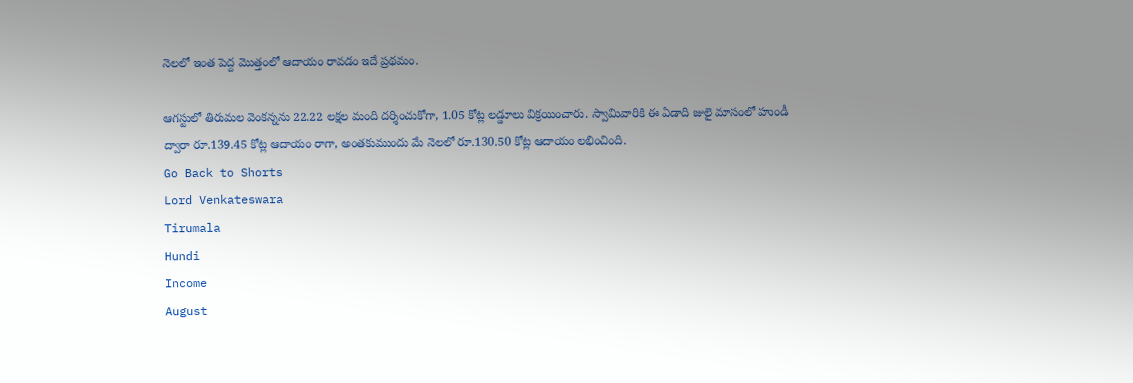నెలలో ఇంత పెద్ద మొత్తంలో ఆదాయం రావడం ఇదే ప్రథమం.

ఆగస్టులో తిరుమల వెంకన్నను 22.22 లక్షల మంది దర్శించుకోగా, 1.05 కోట్ల లడ్డూలు విక్రయించారు. స్వామివారికి ఈ ఏడాది జులై మాసంలో హుండీ ద్వారా రూ.139.45 కోట్ల ఆదాయం రాగా, అంతకుముందు మే నెలలో రూ.130.50 కోట్ల ఆదాయం లభించింది.
Go Back to Shorts
Lord Venkateswara
Tirumala
Hundi
Income
August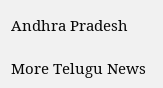Andhra Pradesh

More Telugu News